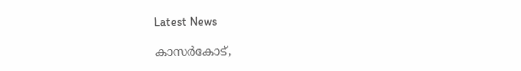Latest News

കാസര്‍കോട്,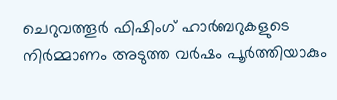ചെറുവത്തൂര്‍ ഫിഷിംഗ് ഹാര്‍ബറുകളുടെ നിര്‍മ്മാണം അടുത്ത വര്‍ഷം പൂര്‍ത്തിയാകും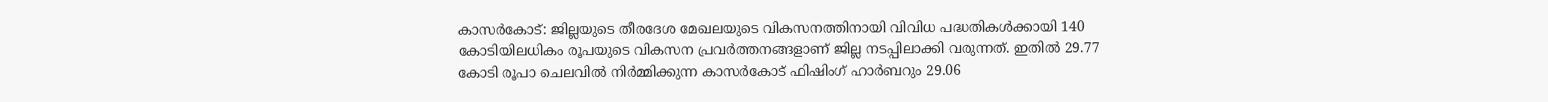കാസര്‍കോട്: ജില്ലയുടെ തീരദേശ മേഖലയുടെ വികസനത്തിനായി വിവിധ പദ്ധതികള്‍ക്കായി 140 കോടിയിലധികം രൂപയുടെ വികസന പ്രവര്‍ത്തനങ്ങളാണ് ജില്ല നടപ്പിലാക്കി വരുന്നത്. ഇതില്‍ 29.77 കോടി രൂപാ ചെലവില്‍ നിര്‍മ്മിക്കുന്ന കാസര്‍കോട് ഫിഷിംഗ് ഹാര്‍ബറും 29.06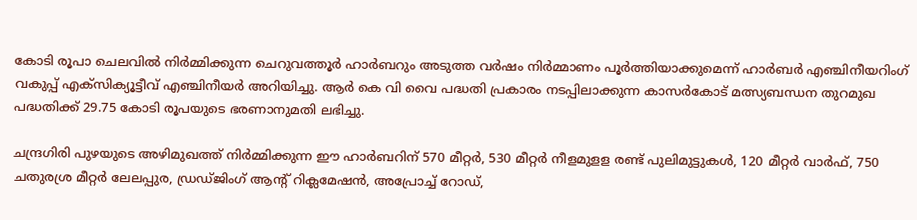കോടി രൂപാ ചെലവില്‍ നിര്‍മ്മിക്കുന്ന ചെറുവത്തൂര്‍ ഹാര്‍ബറും അടുത്ത വര്‍ഷം നിര്‍മ്മാണം പൂര്‍ത്തിയാക്കുമെന്ന് ഹാര്‍ബര്‍ എഞ്ചിനീയറിംഗ് വകുപ്പ് എക്‌സിക്യൂട്ടീവ് എഞ്ചിനീയര്‍ അറിയിച്ചു. ആര്‍ കെ വി വൈ പദ്ധതി പ്രകാരം നടപ്പിലാക്കുന്ന കാസര്‍കോട് മത്സ്യബന്ധന തുറമുഖ പദ്ധതിക്ക് 29.75 കോടി രൂപയുടെ ഭരണാനുമതി ലഭിച്ചു.

ചന്ദ്രഗിരി പുഴയുടെ അഴിമുഖത്ത് നിര്‍മ്മിക്കുന്ന ഈ ഹാര്‍ബറിന് 570 മീറ്റര്‍, 530 മീറ്റര്‍ നീളമുളള രണ്ട് പുലിമുട്ടുകള്‍, 120 മീറ്റര്‍ വാര്‍ഫ്, 750 ചതുരശ്ര മീറ്റര്‍ ലേലപ്പുര, ഡ്രഡ്ജിംഗ് ആന്റ് റിക്ലമേഷന്‍, അപ്രോച്ച് റോഡ്,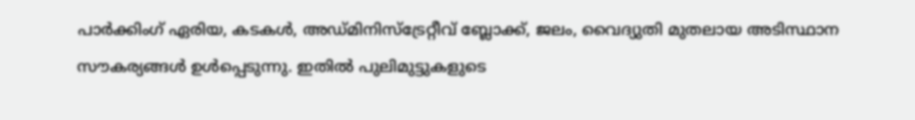പാര്‍ക്കിംഗ് ഏരിയ, കടകള്‍, അഡ്മിനിസ്‌ട്രേറ്റീവ് ബ്ലോക്ക്, ജലം, വൈദ്യുതി മുതലായ അടിസ്ഥാന സൗകര്യങ്ങള്‍ ഉള്‍പ്പെടുന്നു. ഇതില്‍ പുലിമുട്ടുകളുടെ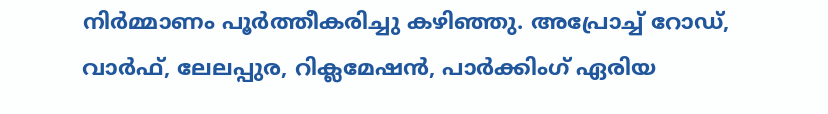നിര്‍മ്മാണം പൂര്‍ത്തീകരിച്ചു കഴിഞ്ഞു. അപ്രോച്ച് റോഡ്, വാര്‍ഫ്, ലേലപ്പുര, റിക്ലമേഷന്‍, പാര്‍ക്കിംഗ് ഏരിയ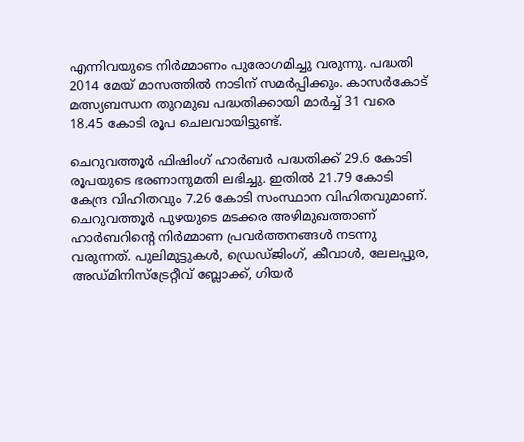എന്നിവയുടെ നിര്‍മ്മാണം പുരോഗമിച്ചു വരുന്നു. പദ്ധതി 2014 മേയ് മാസത്തില്‍ നാടിന് സമര്‍പ്പിക്കും. കാസര്‍കോട് മത്സ്യബന്ധന തുറമുഖ പദ്ധതിക്കായി മാര്‍ച്ച് 31 വരെ 18.45 കോടി രൂപ ചെലവായിട്ടുണ്ട്.

ചെറുവത്തൂര്‍ ഫിഷിംഗ് ഹാര്‍ബര്‍ പദ്ധതിക്ക് 29.6 കോടി രൂപയുടെ ഭരണാനുമതി ലഭിച്ചു. ഇതില്‍ 21.79 കോടി കേന്ദ്ര വിഹിതവും 7.26 കോടി സംസ്ഥാന വിഹിതവുമാണ്. ചെറുവത്തൂര്‍ പുഴയുടെ മടക്കര അഴിമുഖത്താണ് ഹാര്‍ബറിന്റെ നിര്‍മ്മാണ പ്രവര്‍ത്തനങ്ങള്‍ നടന്നു വരുന്നത്. പുലിമുട്ടുകള്‍, ഡ്രെഡ്ജിംഗ്, കീവാള്‍, ലേലപ്പുര, അഡ്മിനിസ്‌ട്രേറ്റീവ് ബ്ലോക്ക്, ഗിയര്‍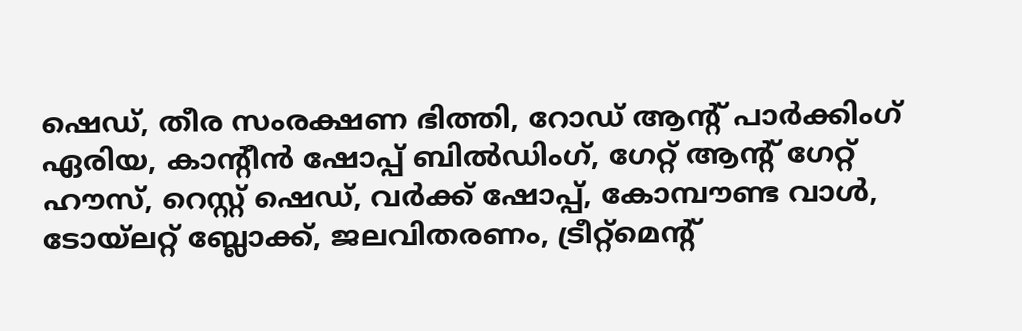ഷെഡ്, തീര സംരക്ഷണ ഭിത്തി, റോഡ് ആന്റ് പാര്‍ക്കിംഗ് ഏരിയ, കാന്റീന്‍ ഷോപ്പ് ബില്‍ഡിംഗ്, ഗേറ്റ് ആന്റ് ഗേറ്റ് ഹൗസ്, റെസ്റ്റ് ഷെഡ്, വര്‍ക്ക് ഷോപ്പ്, കോമ്പൗണ്ട വാള്‍, ടോയ്‌ലറ്റ് ബ്ലോക്ക്, ജലവിതരണം, ട്രീറ്റ്‌മെന്റ്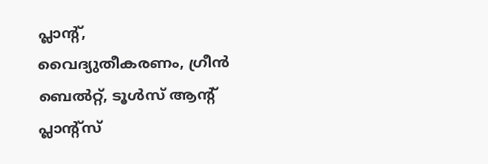പ്ലാന്റ്, വൈദ്യുതീകരണം, ഗ്രീന്‍ ബെല്‍റ്റ്, ടൂള്‍സ് ആന്റ് പ്ലാന്റ്‌സ്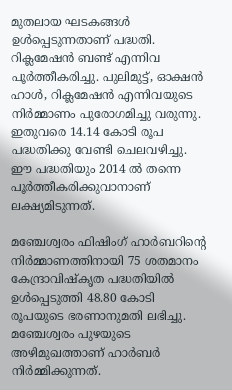മുതലായ ഘടകങ്ങള്‍ ഉള്‍പ്പെടുന്നതാണ് പദ്ധതി. റിക്ലമേഷന്‍ ബണ്ട് എന്നിവ പൂര്‍ത്തീകരിച്ചു. പുലിമുട്ട്, ഓക്ഷന്‍ ഹാള്‍, റിക്ലമേഷന്‍ എന്നിവയുടെ നിര്‍മ്മാണം പുരോഗമിച്ചു വരുന്നു. ഇതുവരെ 14.14 കോടി രൂപ പദ്ധതിക്കു വേണ്ടി ചെലവഴിച്ചു. ഈ പദ്ധതിയും 2014 ല്‍ തന്നെ പൂര്‍ത്തീകരിക്കുവാനാണ് ലക്ഷ്യമിടുന്നത്.

മഞ്ചേശ്വരം ഫിഷിംഗ് ഹാര്‍ബറിന്റെ നിര്‍മ്മാണത്തിനായി 75 ശതമാനം കേന്ദ്രാവിഷ്‌കൃത പദ്ധതിയില്‍ ഉള്‍പ്പെടുത്തി 48.80 കോടി രൂപയുടെ ഭരണാനുമതി ലഭിച്ചു. മഞ്ചേശ്വരം പുഴയുടെ അഴിമുഖത്താണ് ഹാര്‍ബര്‍ നിര്‍മ്മിക്കുന്നത്.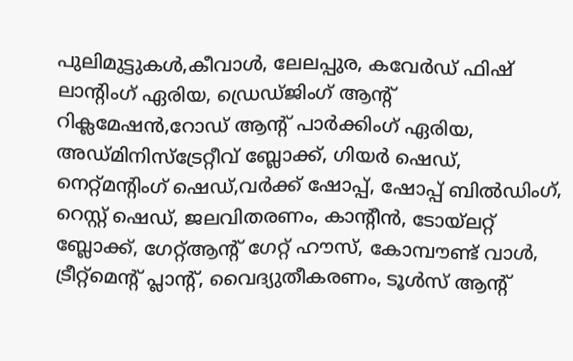പുലിമുട്ടുകള്‍,കീവാള്‍, ലേലപ്പുര, കവേര്‍ഡ് ഫിഷ് ലാന്റിംഗ് ഏരിയ, ഡ്രെഡ്ജിംഗ് ആന്റ് റിക്ലമേഷന്‍,റോഡ് ആന്റ് പാര്‍ക്കിംഗ് ഏരിയ, അഡ്മിനിസ്‌ട്രേറ്റീവ് ബ്ലോക്ക്, ഗിയര്‍ ഷെഡ്, നെറ്റ്മന്റിംഗ് ഷെഡ്,വര്‍ക്ക് ഷോപ്പ്, ഷോപ്പ് ബില്‍ഡിംഗ്, റെസ്റ്റ് ഷെഡ്, ജലവിതരണം, കാന്റീന്‍, ടോയ്‌ലറ്റ് ബ്ലോക്ക്, ഗേറ്റ്ആന്റ് ഗേറ്റ് ഹൗസ്, കോമ്പൗണ്ട് വാള്‍, ട്രീറ്റ്‌മെന്റ് പ്ലാന്റ്, വൈദ്യുതീകരണം, ടൂള്‍സ് ആന്റ്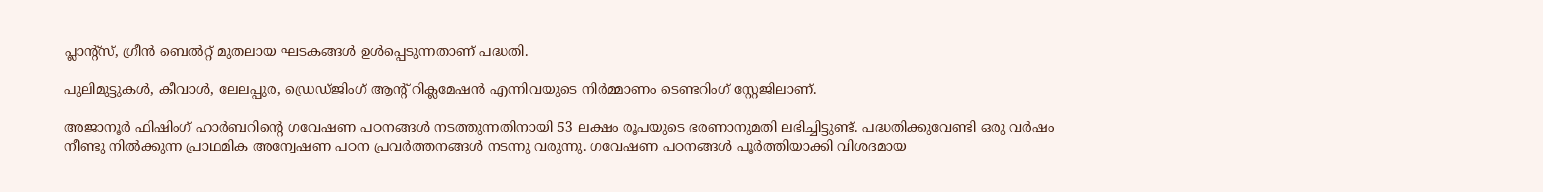പ്ലാന്റ്‌സ്, ഗ്രീന്‍ ബെല്‍റ്റ് മുതലായ ഘടകങ്ങള്‍ ഉള്‍പ്പെടുന്നതാണ് പദ്ധതി.

പുലിമുട്ടുകള്‍, കീവാള്‍, ലേലപ്പുര, ഡ്രെഡ്ജിംഗ് ആന്റ് റിക്ലമേഷന്‍ എന്നിവയുടെ നിര്‍മ്മാണം ടെണ്ടറിംഗ് സ്റ്റേജിലാണ്.

അജാനൂര്‍ ഫിഷിംഗ് ഹാര്‍ബറിന്റെ ഗവേഷണ പഠനങ്ങള്‍ നടത്തുന്നതിനായി 53 ലക്ഷം രൂപയുടെ ഭരണാനുമതി ലഭിച്ചിട്ടുണ്ട്. പദ്ധതിക്കുവേണ്ടി ഒരു വര്‍ഷം നീണ്ടു നില്‍ക്കുന്ന പ്രാഥമിക അന്വേഷണ പഠന പ്രവര്‍ത്തനങ്ങള്‍ നടന്നു വരുന്നു. ഗവേഷണ പഠനങ്ങള്‍ പൂര്‍ത്തിയാക്കി വിശദമായ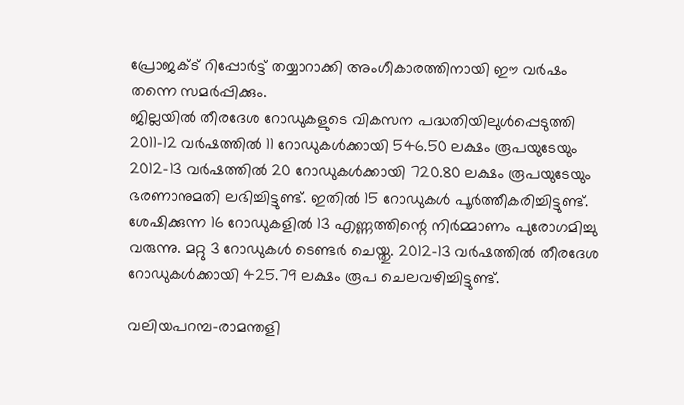പ്രോജക്ട് റിപ്പോര്‍ട്ട് തയ്യാറാക്കി അംഗീകാരത്തിനായി ഈ വര്‍ഷം തന്നെ സമര്‍പ്പിക്കും.
ജില്ലയില്‍ തീരദേശ റോഡുകളുടെ വികസന പദ്ധതിയിലുള്‍പ്പെടുത്തി 2011-12 വര്‍ഷത്തില്‍ 11 റോഡുകള്‍ക്കായി 546.50 ലക്ഷം രൂപയുടേയും 2012-13 വര്‍ഷത്തില്‍ 20 റോഡുകള്‍ക്കായി 720.80 ലക്ഷം രൂപയുടേയും ഭരണാനുമതി ലഭിച്ചിട്ടുണ്ട്. ഇതില്‍ 15 റോഡുകള്‍ പൂര്‍ത്തീകരിച്ചിട്ടുണ്ട്. ശേഷിക്കുന്ന 16 റോഡുകളില്‍ 13 എണ്ണത്തിന്റെ നിര്‍മ്മാണം പുരോഗമിച്ചു വരുന്നു. മറ്റു 3 റോഡുകള്‍ ടെണ്ടര്‍ ചെയ്തു. 2012-13 വര്‍ഷത്തില്‍ തീരദേശ റോഡുകള്‍ക്കായി 425.79 ലക്ഷം രൂപ ചെലവഴിച്ചിട്ടുണ്ട്.

വലിയപറമ്പ-രാമന്തളി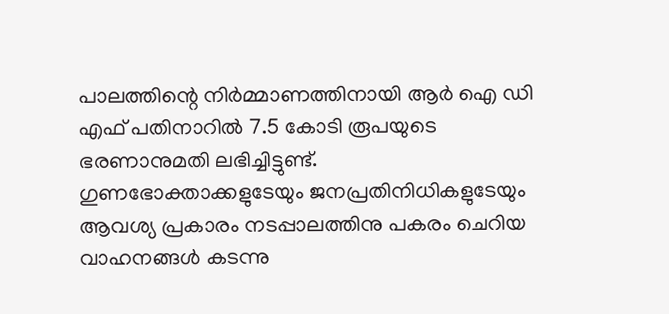പാലത്തിന്റെ നിര്‍മ്മാണത്തിനായി ആര്‍ ഐ ഡി എഫ് പതിനാറില്‍ 7.5 കോടി രൂപയുടെ ഭരണാനുമതി ലഭിച്ചിട്ടുണ്ട്. ഗുണഭോക്താക്കളുടേയും ജനപ്രതിനിധികളുടേയും ആവശ്യ പ്രകാരം നടപ്പാലത്തിനു പകരം ചെറിയ വാഹനങ്ങള്‍ കടന്നു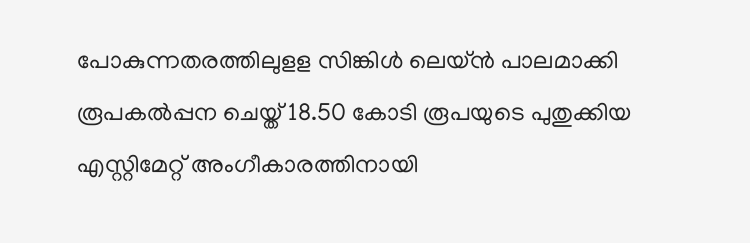പോകുന്നതരത്തിലുളള സിങ്കിള്‍ ലെയ്ന്‍ പാലമാക്കി രൂപകല്‍പ്പന ചെയ്ത് 18.50 കോടി രൂപയുടെ പുതുക്കിയ എസ്റ്റിമേറ്റ് അംഗീകാരത്തിനായി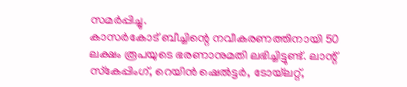സമര്‍പ്പിച്ചു.
കാസര്‍കോട് ബീച്ചിന്റെ നവീകരണത്തിനായി 50 ലക്ഷം രൂപയുടെ ഭരണാനുമതി ലഭിച്ചിട്ടുണ്ട്. ലാന്റ് സ്‌കേപ്പിംഗ്, റെയിന്‍ ഷെല്‍ട്ടര്‍, ടോയ്‌ലറ്റ്,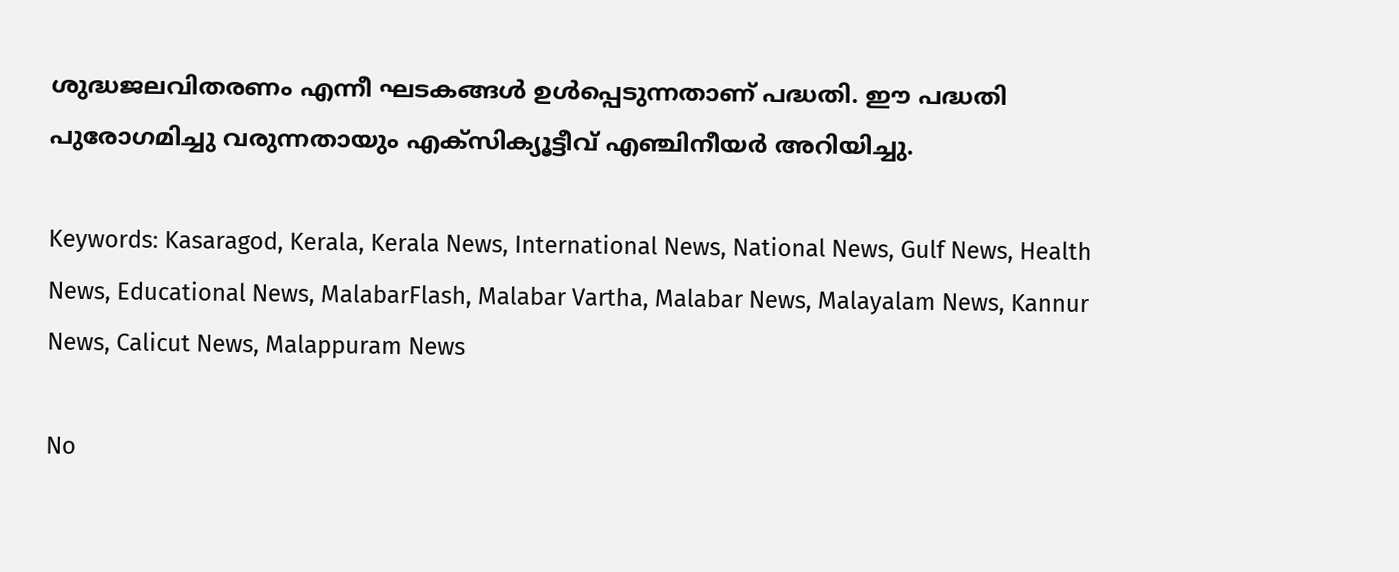ശുദ്ധജലവിതരണം എന്നീ ഘടകങ്ങള്‍ ഉള്‍പ്പെടുന്നതാണ് പദ്ധതി. ഈ പദ്ധതി പുരോഗമിച്ചു വരുന്നതായും എക്‌സിക്യൂട്ടീവ് എഞ്ചിനീയര്‍ അറിയിച്ചു.

Keywords: Kasaragod, Kerala, Kerala News, International News, National News, Gulf News, Health News, Educational News, MalabarFlash, Malabar Vartha, Malabar News, Malayalam News, Kannur News, Calicut News, Malappuram News

No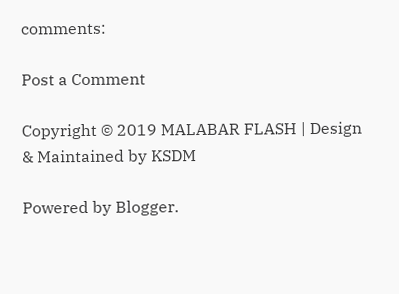comments:

Post a Comment

Copyright © 2019 MALABAR FLASH | Design & Maintained by KSDM

Powered by Blogger.